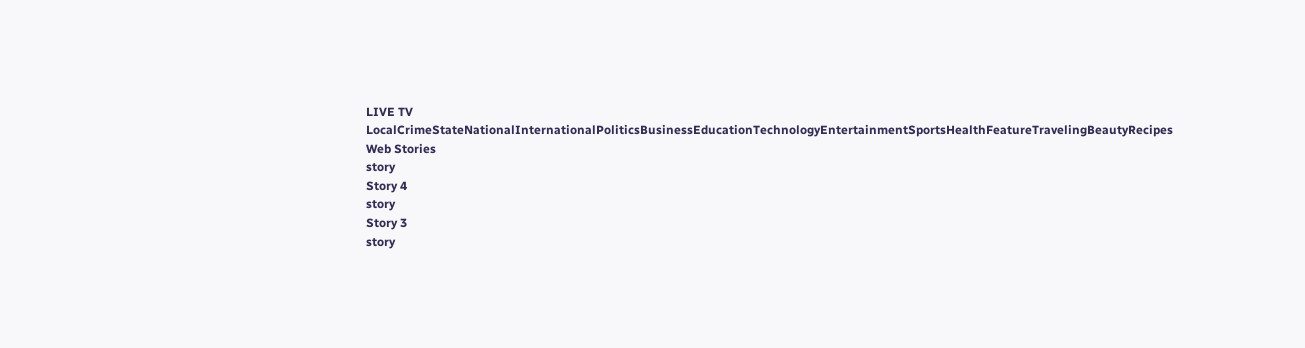LIVE TV LocalCrimeStateNationalInternationalPoliticsBusinessEducationTechnologyEntertainmentSportsHealthFeatureTravelingBeautyRecipes
Web Stories
story
Story 4
story
Story 3
story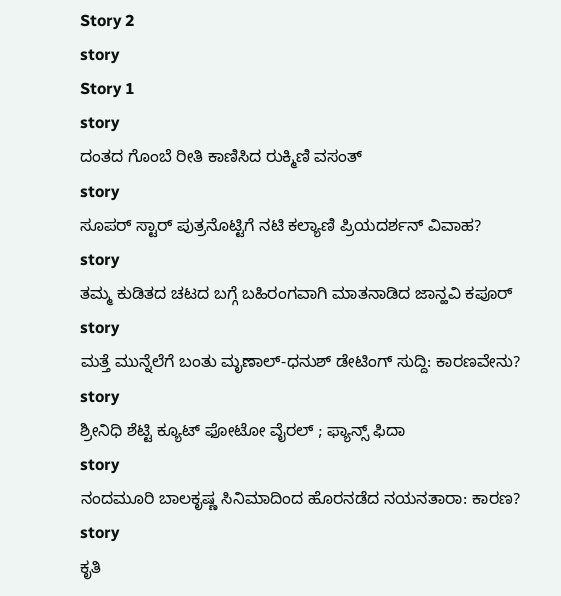Story 2
story
Story 1
story
ದಂತದ ಗೊಂಬೆ ರೀತಿ ಕಾಣಿಸಿದ ರುಕ್ಮಿಣಿ ವಸಂತ್
story
ಸೂಪರ್ ಸ್ಟಾರ್ ಪುತ್ರನೊಟ್ಟಿಗೆ ನಟಿ ಕಲ್ಯಾಣಿ ಪ್ರಿಯದರ್ಶನ್ ವಿವಾಹ?
story
ತಮ್ಮ ಕುಡಿತದ ಚಟದ ಬಗ್ಗೆ ಬಹಿರಂಗವಾಗಿ ಮಾತನಾಡಿದ ಜಾನ್ಹವಿ ಕಪೂರ್
story
ಮತ್ತೆ ಮುನ್ನೆಲೆಗೆ ಬಂತು ಮೃಣಾಲ್-ಧನುಶ್ ಡೇಟಿಂಗ್ ಸುದ್ದಿ: ಕಾರಣವೇನು?
story
ಶ್ರೀನಿಧಿ ಶೆಟ್ಟಿ ಕ್ಯೂಟ್ ಫೋಟೋ ವೈರಲ್ ; ಫ್ಯಾನ್ಸ್ ಫಿದಾ
story
ನಂದಮೂರಿ ಬಾಲಕೃಷ್ಣ ಸಿನಿಮಾದಿಂದ ಹೊರನಡೆದ ನಯನತಾರಾ: ಕಾರಣ?
story
ಕೃತಿ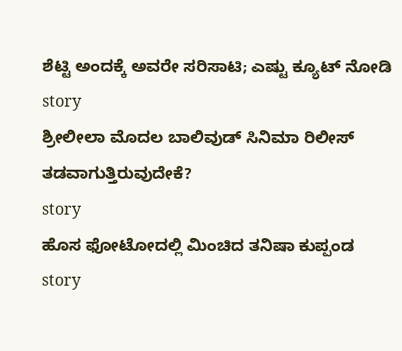ಶೆಟ್ಟಿ ಅಂದಕ್ಕೆ ಅವರೇ ಸರಿಸಾಟಿ; ಎಷ್ಟು ಕ್ಯೂಟ್ ನೋಡಿ
story
ಶ್ರೀಲೀಲಾ ಮೊದಲ ಬಾಲಿವುಡ್ ಸಿನಿಮಾ ರಿಲೀಸ್ ತಡವಾಗುತ್ತಿರುವುದೇಕೆ?
story
ಹೊಸ ಫೋಟೋದಲ್ಲಿ ಮಿಂಚಿದ ತನಿಷಾ ಕುಪ್ಪಂಡ
story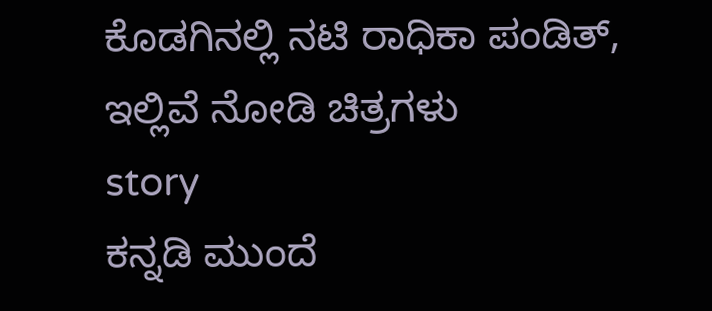ಕೊಡಗಿನಲ್ಲಿ ನಟಿ ರಾಧಿಕಾ ಪಂಡಿತ್, ಇಲ್ಲಿವೆ ನೋಡಿ ಚಿತ್ರಗಳು
story
ಕನ್ನಡಿ ಮುಂದೆ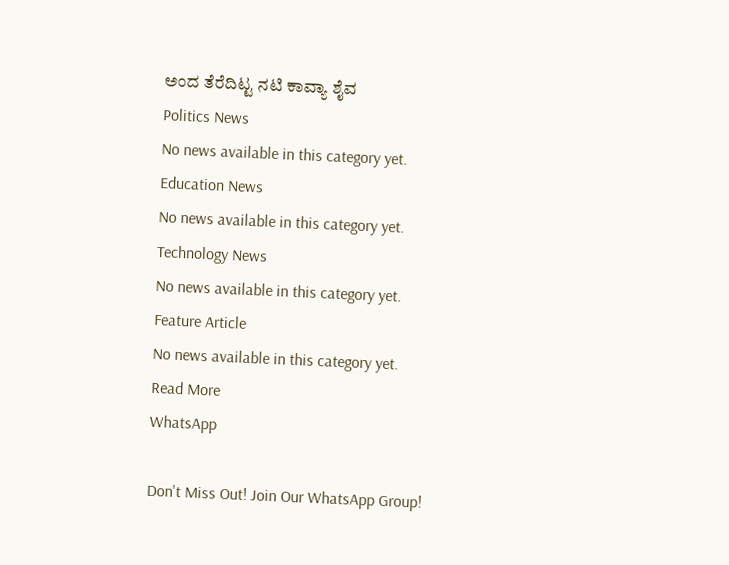ಅಂದ ತೆರೆದಿಟ್ಟ ನಟಿ ಕಾವ್ಯಾ ಶೈವ
Politics News
No news available in this category yet.
Education News
No news available in this category yet.
Technology News
No news available in this category yet.
Feature Article
No news available in this category yet.
Read More
WhatsApp

Don't Miss Out! Join Our WhatsApp Group!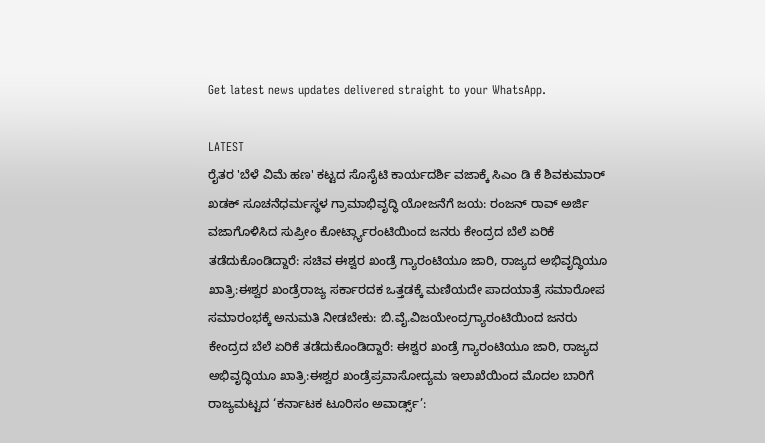Get latest news updates delivered straight to your WhatsApp.

LATEST
ರೈತರ 'ಬೆಳೆ ವಿಮೆ ಹಣ' ಕಟ್ಟದ ಸೊಸೈಟಿ ಕಾರ್ಯದರ್ಶಿ ವಜಾಕ್ಕೆ ಸಿಎಂ ಡಿ ಕೆ ಶಿವಕುಮಾರ್ ಖಡಕ್ ಸೂಚನೆಧರ್ಮಸ್ಥಳ ಗ್ರಾಮಾಭಿವೃದ್ಧಿ ಯೋಜನೆಗೆ ಜಯ: ರಂಜನ್ ರಾವ್ ಅರ್ಜಿ ವಜಾಗೊಳಿಸಿದ ಸುಪ್ರೀಂ ಕೋರ್ಟ್ಗ್ಯಾರಂಟಿಯಿಂದ ಜನರು ಕೇಂದ್ರದ ಬೆಲೆ ಏರಿಕೆ ತಡೆದುಕೊಂಡಿದ್ದಾರೆ: ಸಚಿವ ಈಶ್ವರ ಖಂಡ್ರೆ ಗ್ಯಾರಂಟಿಯೂ ಜಾರಿ, ರಾಜ್ಯದ ಅಭಿವೃದ್ಧಿಯೂ ಖಾತ್ರಿ:ಈಶ್ವರ ಖಂಡ್ರೆರಾಜ್ಯ ಸರ್ಕಾರದಕ ಒತ್ತಡಕ್ಕೆ ಮಣಿಯದೇ ಪಾದಯಾತ್ರೆ ಸಮಾರೋಪ ಸಮಾರಂಭಕ್ಕೆ ಅನುಮತಿ ನೀಡಬೇಕು: ಬಿ.ವೈ.ವಿಜಯೇಂದ್ರಗ್ಯಾರಂಟಿಯಿಂದ ಜನರು ಕೇಂದ್ರದ ಬೆಲೆ ಏರಿಕೆ ತಡೆದುಕೊಂಡಿದ್ದಾರೆ: ಈಶ್ವರ ಖಂಡ್ರೆ ಗ್ಯಾರಂಟಿಯೂ ಜಾರಿ, ರಾಜ್ಯದ ಅಭಿವೃದ್ಧಿಯೂ ಖಾತ್ರಿ:ಈಶ್ವರ ಖಂಡ್ರೆಪ್ರವಾಸೋದ್ಯಮ ಇಲಾಖೆಯಿಂದ ಮೊದಲ ಬಾರಿಗೆ ರಾಜ್ಯಮಟ್ಟದ ‘ಕರ್ನಾಟಕ ಟೂರಿಸಂ ಅವಾರ್ಡ್ಸ್‌’: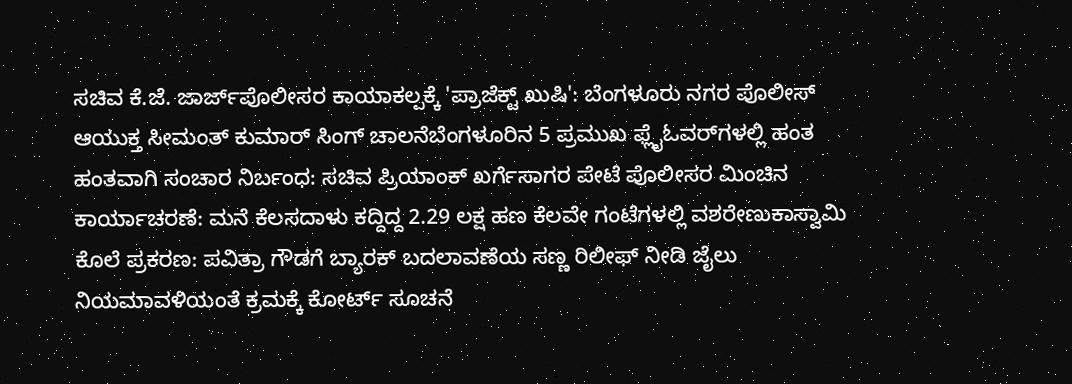ಸಚಿವ ಕೆ.ಜೆ. ಜಾರ್ಜ್‌ಪೊಲೀಸರ ಕಾಯಾಕಲ್ಪಕ್ಕೆ 'ಪ್ರಾಜೆಕ್ಟ್ ಖುಷಿ': ಬೆಂಗಳೂರು ನಗರ ಪೊಲೀಸ್‌ ಆಯುಕ್ತ ಸೀಮಂತ್ ಕುಮಾರ್ ಸಿಂಗ್‌ ಚಾಲನೆಬೆಂಗಳೂರಿನ 5 ಪ್ರಮುಖ ಫ್ಲೈಓವರ್‌ಗಳಲ್ಲಿ ಹಂತ ಹಂತವಾಗಿ ಸಂಚಾರ ನಿರ್ಬಂಧ: ಸಚಿವ ಪ್ರಿಯಾಂಕ್ ಖರ್ಗೆಸಾಗರ ಪೇಟೆ ಪೊಲೀಸರ ಮಿಂಚಿನ ಕಾರ್ಯಾಚರಣೆ: ಮನೆ ಕೆಲಸದಾಳು ಕದ್ದಿದ್ದ 2.29 ಲಕ್ಷ ಹಣ ಕೆಲವೇ ಗಂಟೆಗಳಲ್ಲಿ ವಶರೇಣುಕಾಸ್ವಾಮಿ ಕೊಲೆ ಪ್ರಕರಣ: ಪವಿತ್ರಾ ಗೌಡಗೆ ಬ್ಯಾರಕ್ ಬದಲಾವಣೆಯ ಸಣ್ಣ ರಿಲೀಫ್ ನೀಡಿ ಜೈಲು ನಿಯಮಾವಳಿಯಂತೆ ಕ್ರಮಕ್ಕೆ ಕೋರ್ಟ್ ಸೂಚನೆ